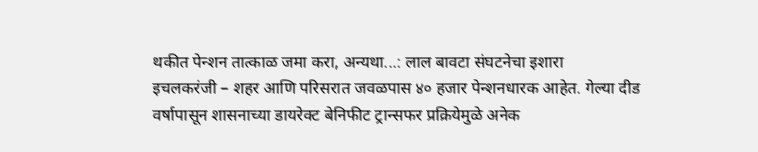थकीत पेन्शन तात्काळ जमा करा, अन्यथा...: लाल बावटा संघटनेचा इशारा
इचलकरंजी – शहर आणि परिसरात जवळपास ४० हजार पेन्शनधारक आहेत. गेल्या दीड वर्षापासून शासनाच्या डायरेक्ट बेनिफीट ट्रान्सफर प्रक्रियेमुळे अनेक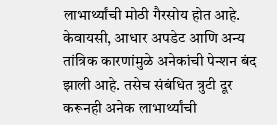लाभार्थ्यांची मोठी गैरसोय होत आहे. केवायसी, आधार अपडेट आणि अन्य तांत्रिक कारणांमुळे अनेकांची पेन्शन बंद झाली आहे. तसेच संबंधित त्रुटी दूर करूनही अनेक लाभार्थ्यांची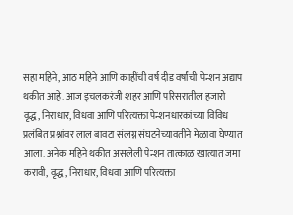सहा महिने, आठ महिने आणि काहींची वर्ष दीड वर्षांची पेन्शन अद्याप थकीत आहे. आज इचलकरंजी शहर आणि परिसरातील हजारो वृद्ध, निराधार, विधवा आणि परित्यक्ता पेन्शनधारकांच्या विविध प्रलंबित प्रश्नांवर लाल बावटा संलग्न संघटनेच्यावतीने मेळावा घेण्यात आला. अनेक महिने थकीत असलेली पेन्शन तात्काळ खात्यात जमा करावी, वृद्ध, निराधार, विधवा आणि परित्यक्ता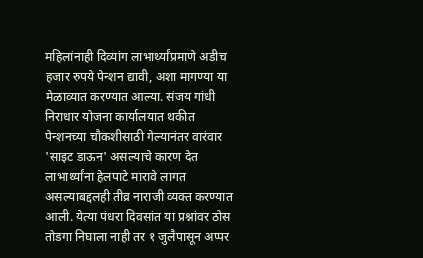महिलांनाही दिव्यांग लाभार्थ्यांप्रमाणे अडीच हजार रुपये पेन्शन द्यावी, अशा मागण्या या मेळाव्यात करण्यात आल्या. संजय गांधी निराधार योजना कार्यालयात थकीत पेन्शनच्या चौकशीसाठी गेल्यानंतर वारंवार 'साइट डाऊन' असल्याचे कारण देत लाभार्थ्यांना हेलपाटे मारावे लागत असल्याबद्दलही तीव्र नाराजी व्यक्त करण्यात आली. येत्या पंधरा दिवसांत या प्रश्नांवर ठोस तोडगा निघाला नाही तर १ जुलैपासून अप्पर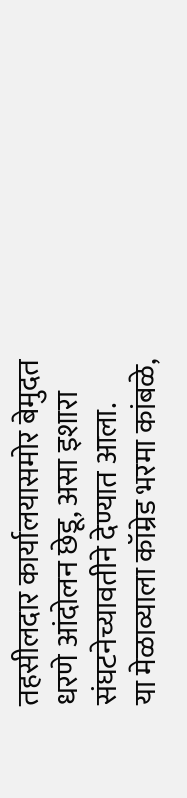तहसीलदार कार्यालयासमोर बेमुदत धरणे आंदोलन छेडू, असा इशारा संघटनेच्यावतीने देण्यात आला.
या मेळाव्याला कॉम्रेड भरमा कांबळे,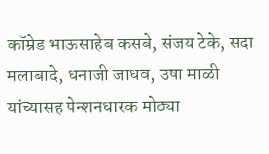कॉम्रेड भाऊसाहेब कसबे, संजय टेके, सदा मलाबादे, धनाजी जाधव, उषा माळी यांच्यासह पेन्शनधारक मोठ्या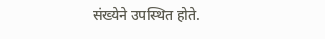संख्येने उपस्थित होते.